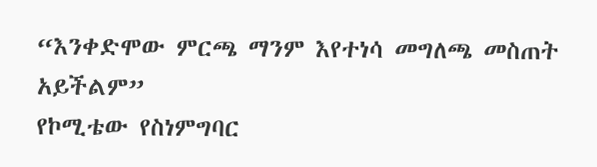“እንቀድሞው ምርጫ ማንም እየተነሳ መግለጫ መስጠት አይችልም”
የኮሚቴው የስነምግባር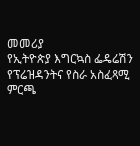መመሪያ
የኢትዮጵያ እግርኳስ ፌዴሬሽን የፕሬዝዳንትና የስራ አስፈጻሚ ምርጫ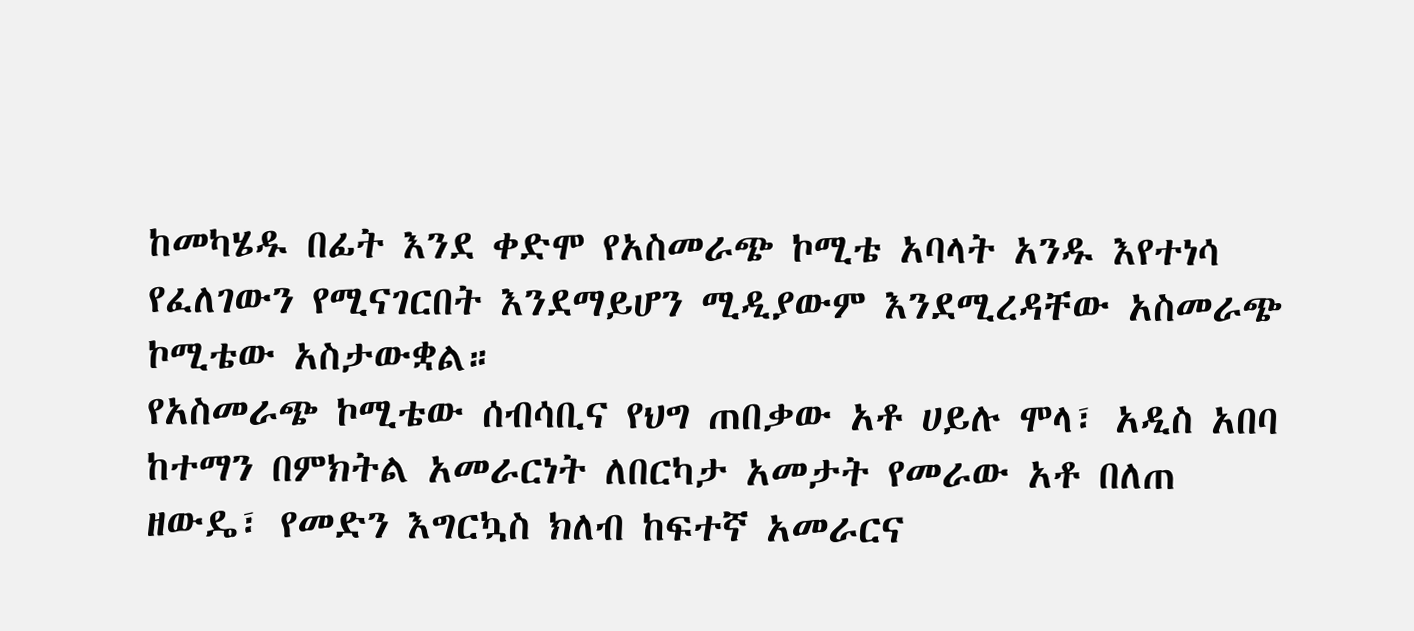ከመካሄዱ በፊት እንደ ቀድሞ የአስመራጭ ኮሚቴ አባላት አንዱ እየተነሳ የፈለገውን የሚናገርበት እንደማይሆን ሚዲያውም እንደሚረዳቸው አስመራጭ ኮሚቴው አስታውቋል።
የአስመራጭ ኮሚቴው ሰብሳቢና የህግ ጠበቃው አቶ ሀይሉ ሞላ፣ አዲስ አበባ ከተማን በምክትል አመራርነት ለበርካታ አመታት የመራው አቶ በለጠ ዘውዴ፣ የመድን እግርኳስ ክለብ ከፍተኛ አመራርና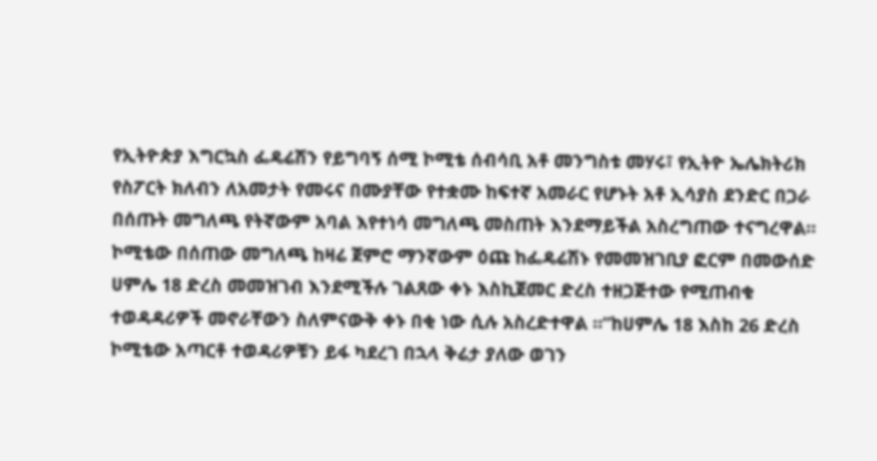የኢትዮጵያ እግርኳስ ፌዴሬሽን የይግባኝ ሰሚ ኮሚቴ ሰብሳቢ አቶ መንግስቱ መሃሩ፣ የኢትዮ ኤሌክትሪክ የስፖርት ክለብን ለአመታት የመሩና በሙያቸው የተቋሙ ከፍተኛ አመራር የሆኑት አቶ ኢሳያስ ደንድር በጋራ በሰጡት መግለጫ የትኛውም አባል እየተነሳ መግለጫ መስጠት እንደማይችል አስረግጠው ተናግረዋል።
ኮሚቴው በሰጠው መግለጫ ከዛሬ ጀምሮ ማንኛውም ዕጩ ከፌዴሬሽኑ የመመዝገቢያ ፎርም በመውሰድ ሀምሌ 18 ድረስ መመዝገብ እንደሚችሉ ገልጸው ቀኑ እስኪጀመር ድረስ ተዘጋጅተው የሚጠብቁ ተወዳዳሪዎች መኖራቸውን ስለምናውቅ ቀኑ በቂ ነው ሲሉ አስረድተዋል ።”ከሀምሌ 18 እስከ 26 ድረስ ኮሚቴው አጣርቶ ተወዳሪዎቹን ይፋ ካደረገ በኋላ ቅሬታ ያለው ወገን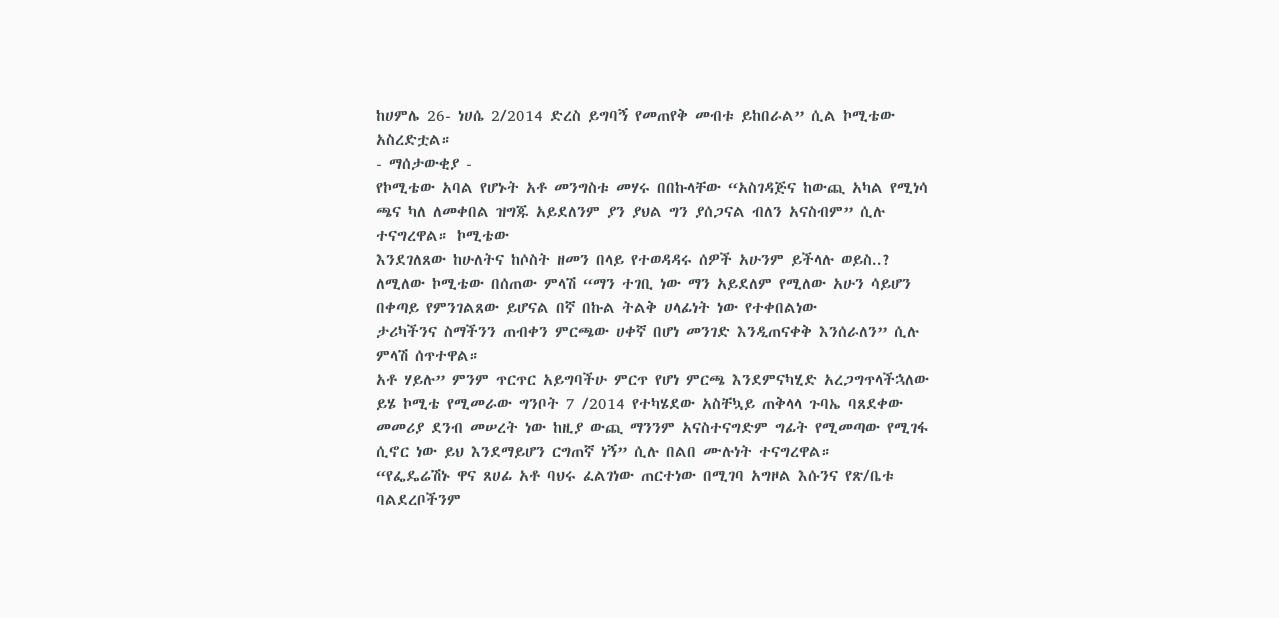ከሀምሌ 26- ነሀሴ 2/2014 ድረስ ይግባኝ የመጠየቅ መብቱ ይከበራል” ሲል ኮሚቴው አስረድቷል።
- ማሰታውቂያ -
የኮሚቴው አባል የሆኑት አቶ መንግስቱ መሃሩ በበኩላቸው “አስገዳጅና ከውጪ አካል የሚነሳ ጫና ካለ ለመቀበል ዝግጁ አይደለንም ያን ያህል ግን ያሰጋናል ብለን አናስብም” ሲሉ ተናግረዋል። ኮሚቴው
እንደገለጸው ከሁለትና ከሶስት ዘመን በላይ የተወዳዳሩ ሰዎች አሁንም ይችላሉ ወይስ..? ለሚለው ኮሚቴው በሰጠው ምላሽ “ማን ተገቢ ነው ማን አይደለም የሚለው አሁን ሳይሆን በቀጣይ የምንገልጸው ይሆናል በኛ በኩል ትልቅ ሀላፊነት ነው የተቀበልነው
ታሪካችንና ስማችንን ጠብቀን ምርጫው ሀቀኛ በሆነ መንገድ እንዲጠናቀቅ እንሰራለን” ሲሉ ምላሽ ሰጥተዋል።
አቶ ሃይሉ” ምንም ጥርጥር አይግባችሁ ምርጥ የሆነ ምርጫ እንደምናካሂድ አረጋግጥላችኋለው ይሄ ኮሚቴ የሚመራው ግንቦት 7 /2014 የተካሄደው አስቸኳይ ጠቅላላ ጉባኤ ባጸደቀው መመሪያ ደንብ መሠረት ነው ከዚያ ውጪ ማንንም አናስተናግድም ግፊት የሚመጣው የሚገፋ ሲኖር ነው ይህ እንደማይሆን ርግጠኛ ነኝ” ሲሉ በልበ ሙሉነት ተናግረዋል።
“የፌዴሬሽኑ ዋና ጸሀፊ አቶ ባህሩ ፈልገነው ጠርተነው በሚገባ አግዞል እሱንና የጽ/ቤቱ ባልደረቦችንም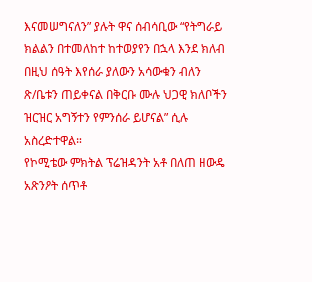እናመሠግናለን” ያሉት ዋና ሰብሳቢው “የትግራይ ክልልን በተመለከተ ከተወያየን በኋላ እንደ ክለብ በዚህ ሰዓት እየሰራ ያለውን አሳውቁን ብለን ጽ/ቤቱን ጠይቀናል በቅርቡ ሙሉ ህጋዊ ክለቦችን ዝርዝር አግኝተን የምንሰራ ይሆናል” ሲሉ አስረድተዋል።
የኮሚቴው ምክትል ፕሬዝዳንት አቶ በለጠ ዘውዴ አጽንዖት ሰጥቶ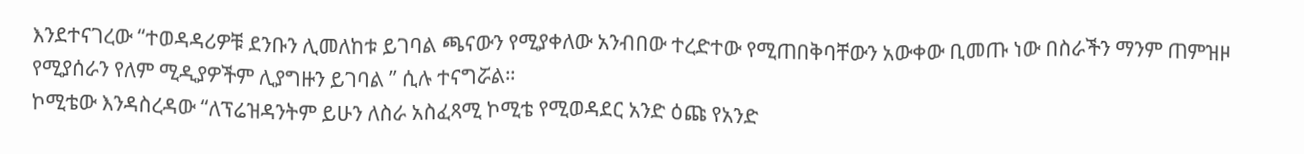እንደተናገረው “ተወዳዳሪዎቹ ደንቡን ሊመለከቱ ይገባል ጫናውን የሚያቀለው አንብበው ተረድተው የሚጠበቅባቸውን አውቀው ቢመጡ ነው በስራችን ማንም ጠምዝዞ የሚያሰራን የለም ሚዲያዎችም ሊያግዙን ይገባል ” ሲሉ ተናግሯል።
ኮሚቴው እንዳስረዳው “ለፕሬዝዳንትም ይሁን ለስራ አስፈጻሚ ኮሚቴ የሚወዳደር አንድ ዕጩ የአንድ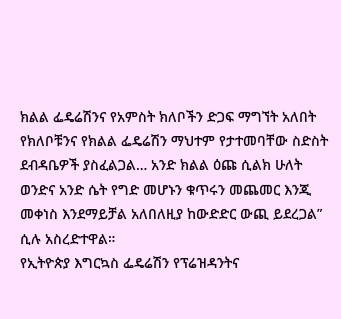ክልል ፌዴሬሽንና የአምስት ክለቦችን ድጋፍ ማግኘት አለበት የክለቦቹንና የክልል ፌዴሬሽን ማህተም የታተመባቸው ስድስት ደብዳቤዎች ያስፈልጋል… አንድ ክልል ዕጩ ሲልክ ሁለት ወንድና አንድ ሴት የግድ መሆኑን ቁጥሩን መጨመር እንጂ መቀነስ እንደማይቻል አለበለዚያ ከውድድር ውጪ ይደረጋል” ሲሉ አስረድተዋል።
የኢትዮጵያ እግርኳስ ፌዴሬሽን የፕሬዝዳንትና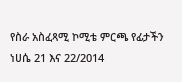የስራ አስፈጻሚ ኮሚቴ ምርጫ የፊታችን ነሀሴ 21 እና 22/2014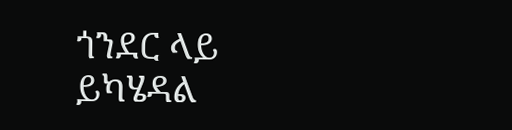ጎንደር ላይ ይካሄዳል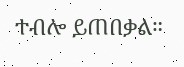ተብሎ ይጠበቃል።